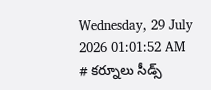Wednesday, 29 July 2026 01:01:52 AM
# కర్నూలు సీడ్స్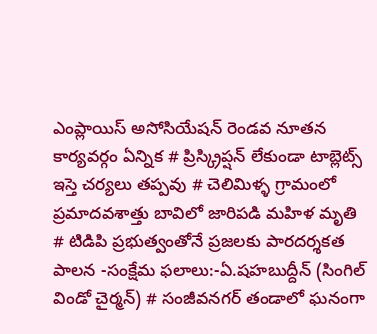ఎంప్లాయిస్ అసోసియేషన్ రెండవ నూతన కార్యవర్గం ఏన్నిక # ప్రిస్క్రిప్షన్ లేకుండా టాబ్లెట్స్ ఇస్తె చర్యలు తప్పవు # చెలిమిళ్ళ గ్రామంలో ప్రమాదవశాత్తు బావిలో జారిపడి మహిళ మృతి # టిడిపి ప్రభుత్వంతోనే ప్రజలకు పారదర్శకత పాలన -సంక్షేమ ఫలాలు:-ఏ.షహబుద్దీన్ (సింగిల్ విండో చైర్మన్) # సంజీవనగర్ తండాలో ఘనంగా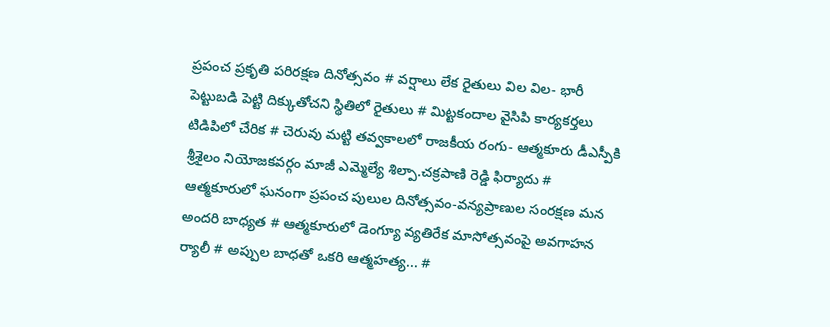ప్రపంచ ప్రకృతి పరిరక్షణ దినోత్సవం # వర్షాలు లేక రైతులు విల విల- భారీ పెట్టుబడి పెట్టి దిక్కుతోచని స్థితిలో రైతులు # మిట్టకందాల వైసిపి కార్యకర్తలు టిడిపిలో చేరిక # చెరువు మట్టి తవ్వకాలలో రాజకీయ రంగు- ఆత్మకూరు డీఎస్పీకి శ్రీశైలం నియోజకవర్గం మాజీ ఎమ్మెల్యే శిల్పా.చక్రపాణి రెడ్డి ఫిర్యాదు # ఆత్మకూరులో ఘనంగా ప్రపంచ పులుల దినోత్సవం-వన్యప్రాణుల సంరక్షణ మన అందరి బాధ్యత # ఆత్మకూరులో డెంగ్యూ వ్యతిరేక మాసోత్సవంపై అవగాహన ర్యాలీ # అప్పుల బాధతో ఒకరి ఆత్మహత్య... #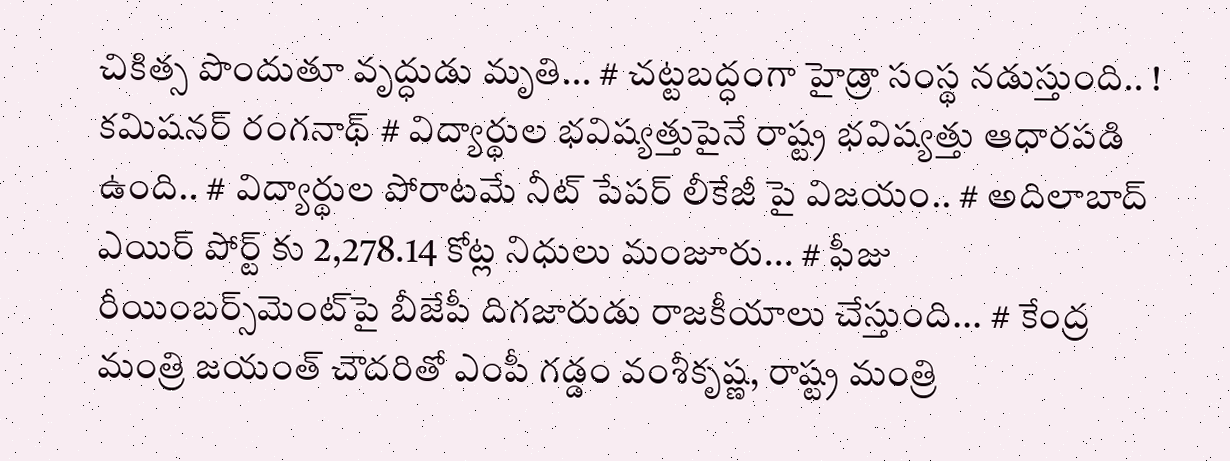చికిత్స పొందుతూ వృద్ధుడు మృతి... # చట్టబద్ధంగా హైడ్రా సంస్థ నడుస్తుంది.. ! కమిషనర్ రంగనాథ్‌ # విద్యార్థుల భవిష్యత్తుపైనే రాష్ట్ర భవిష్యత్తు ఆధారపడి ఉంది.. # విద్యార్థుల పోరాటమే నీట్ పేపర్ లీకేజీ పై విజయం.. # అదిలాబాద్ ఎయిర్ పోర్ట్ కు 2,278.14 కోట్ల నిధులు మంజూరు... # ఫీజు రీయింబర్స్‌‌‌‌‌‌‌‌మెంట్‌‌‌‌‌‌‌‌పై బీజేపీ దిగజారుడు రాజకీయాలు చేస్తుంది... # కేంద్ర మంత్రి జయంత్ చౌదరితో ఎంపీ గడ్డం వంశీకృష్ణ, రాష్ట్ర మంత్రి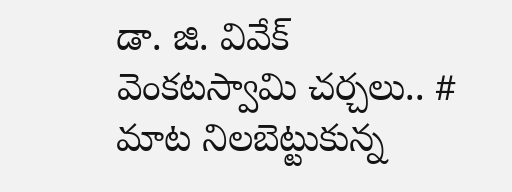డా. జి. వివేక్ వెంకటస్వామి చర్చలు.. # మాట నిలబెట్టుకున్న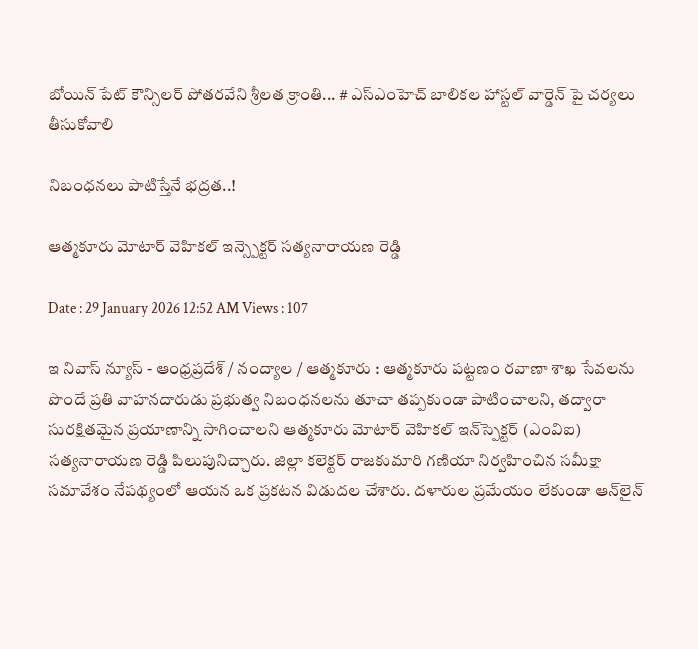బోయిన్ పేట్ కౌన్సిలర్ పోతరవేని శ్రీలత క్రాంతి... # ఎస్ఎంహెచ్ బాలికల హాస్టల్ వార్డెన్ పై చర్యలు తీసుకోవాలి

నిబంధనలు పాటిస్తేనే భద్రత..!

ఆత్మకూరు మోటార్ వెహికల్ ఇన్స్పెక్టర్ సత్యనారాయణ రెడ్డి

Date : 29 January 2026 12:52 AM Views : 107

ఇ నివాస్ న్యూస్ - ఆంధ్రప్రదేశ్ / నంద్యాల / ఆత్మకూరు : ఆత్మకూరు పట్టణం రవాణా శాఖ సేవలను పొందే ప్రతి వాహనదారుడు ప్రభుత్వ నిబంధనలను తూచా తప్పకుండా పాటించాలని, తద్వారా సురక్షితమైన ప్రయాణాన్ని సాగించాలని ఆత్మకూరు మోటార్ వెహికల్ ఇన్‌స్పెక్టర్ (ఎంవిఐ) సత్యనారాయణ రెడ్డి పిలుపునిచ్చారు. జిల్లా కలెక్టర్ రాజకుమారి గణియా నిర్వహించిన సమీక్షా సమావేశం నేపథ్యంలో ఆయన ఒక ప్రకటన విడుదల చేశారు. దళారుల ప్రమేయం లేకుండా ఆన్‌లైన్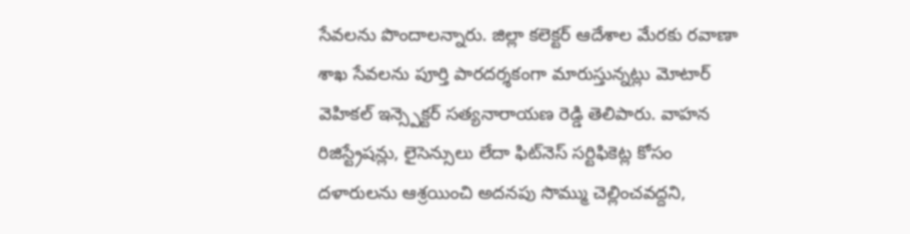సేవలను పొందాలన్నారు. జిల్లా కలెక్టర్ ఆదేశాల మేరకు రవాణా శాఖ సేవలను పూర్తి పారదర్శకంగా మారుస్తున్నట్లు మోటార్ వెహికల్ ఇన్స్పెక్టర్ సత్యనారాయణ రెడ్డి తెలిపారు. వాహన రిజిస్ట్రేషన్లు, లైసెన్సులు లేదా ఫిట్‌నెస్ సర్టిఫికెట్ల కోసం దళారులను ఆశ్రయించి అదనపు సొమ్ము చెల్లించవద్దని,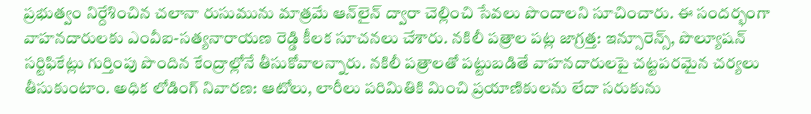ప్రభుత్వం నిర్దేశించిన చలానా రుసుమును మాత్రమే ఆన్‌లైన్ ద్వారా చెల్లించి సేవలు పొందాలని సూచించారు. ఈ సందర్భంగా వాహనదారులకు ఎంవీఐ-సత్యనారాయణ రెడ్డి కీలక సూచనలు చేశారు. నకిలీ పత్రాల పట్ల జాగ్రత్త: ఇన్సూరెన్స్, పొల్యూషన్ సర్టిఫికేట్లు గుర్తింపు పొందిన కేంద్రాల్లోనే తీసుకోవాలన్నారు. నకిలీ పత్రాలతో పట్టుబడితే వాహనదారులపై చట్టపరమైన చర్యలు తీసుకుంటాం. అధిక లోడింగ్ నివారణ: ఆటోలు, లారీలు పరిమితికి మించి ప్రయాణికులను లేదా సరుకును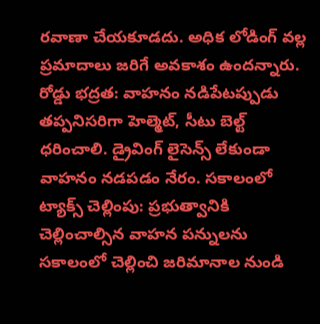రవాణా చేయకూడదు. అధిక లోడింగ్ వల్ల ప్రమాదాలు జరిగే అవకాశం ఉందన్నారు. రోడ్డు భద్రత: వాహనం నడిపేటప్పుడు తప్పనిసరిగా హెల్మెట్, సీటు బెల్ట్ ధరించాలి. డ్రైవింగ్ లైసెన్స్ లేకుండా వాహనం నడపడం నేరం. సకాలంలో ట్యాక్స్ చెల్లింపు: ప్రభుత్వానికి చెల్లించాల్సిన వాహన పన్నులను సకాలంలో చెల్లించి జరిమానాల నుండి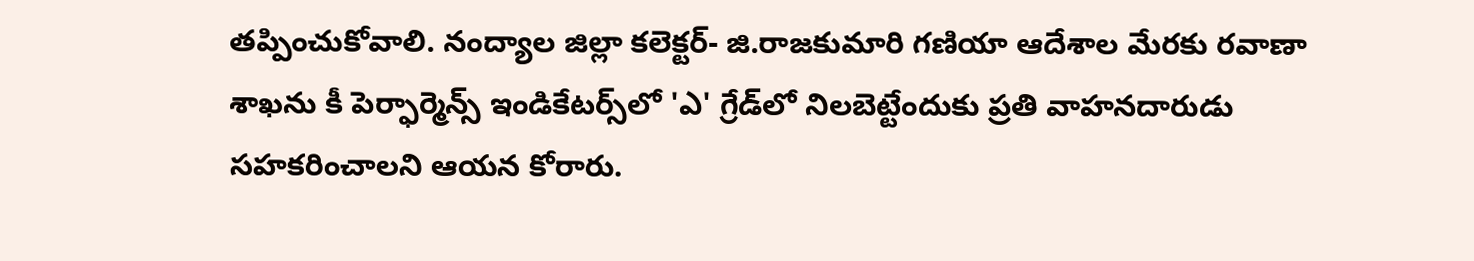తప్పించుకోవాలి. నంద్యాల జిల్లా కలెక్టర్- జి.రాజకుమారి గణియా ఆదేశాల మేరకు రవాణా శాఖను కీ పెర్ఫార్మెన్స్ ఇండికేటర్స్‌లో 'ఎ' గ్రేడ్‌లో నిలబెట్టేందుకు ప్రతి వాహనదారుడు సహకరించాలని ఆయన కోరారు.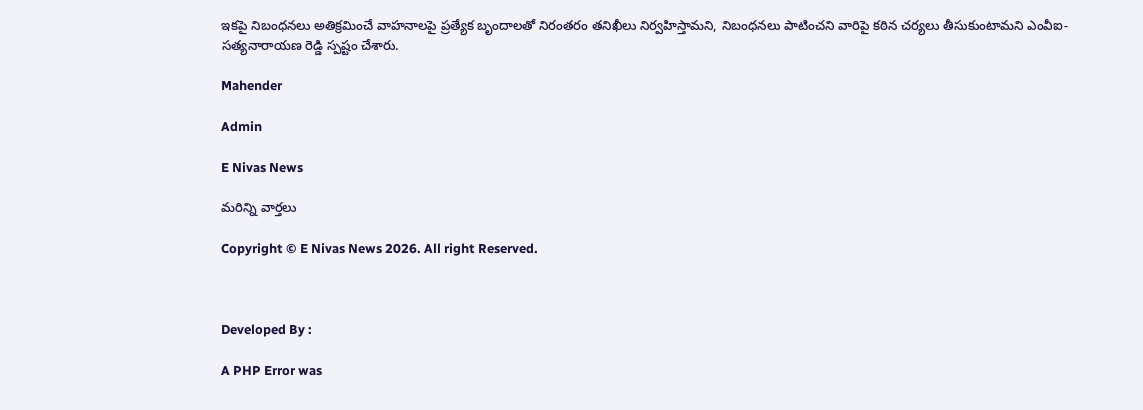ఇకపై నిబంధనలు అతిక్రమించే వాహనాలపై ప్రత్యేక బృందాలతో నిరంతరం తనిఖీలు నిర్వహిస్తామని, నిబంధనలు పాటించని వారిపై కఠిన చర్యలు తీసుకుంటామని ఎంవీఐ- సత్యనారాయణ రెడ్డి స్పష్టం చేశారు.

Mahender

Admin

E Nivas News

మరిన్ని వార్తలు

Copyright © E Nivas News 2026. All right Reserved.



Developed By :

A PHP Error was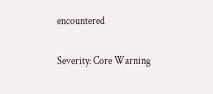encountered

Severity: Core Warning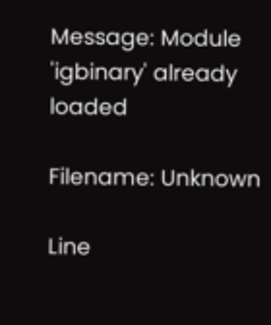Message: Module 'igbinary' already loaded

Filename: Unknown

Line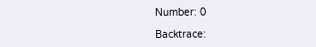Number: 0

Backtrace: